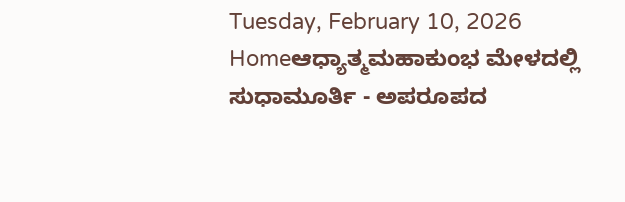Tuesday, February 10, 2026
Homeಆಧ್ಯಾತ್ಮಮಹಾಕುಂಭ ಮೇಳದಲ್ಲಿ ಸುಧಾಮೂರ್ತಿ - ಅಪರೂಪದ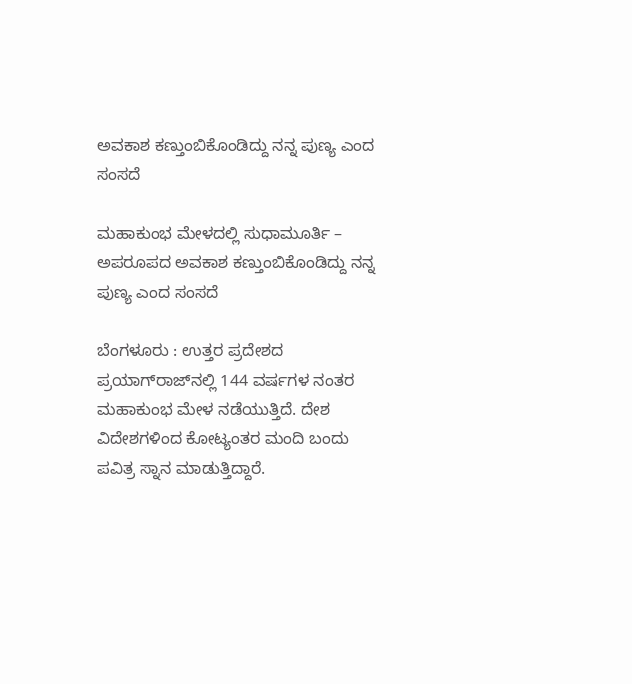ಅವಕಾಶ ಕಣ್ತುಂಬಿಕೊಂಡಿದ್ದು ನನ್ನ ಪುಣ್ಯ ಎಂದ ಸಂಸದೆ

ಮಹಾಕುಂಭ ಮೇಳದಲ್ಲಿ ಸುಧಾಮೂರ್ತಿ – ಅಪರೂಪದ ಅವಕಾಶ ಕಣ್ತುಂಬಿಕೊಂಡಿದ್ದು ನನ್ನ ಪುಣ್ಯ ಎಂದ ಸಂಸದೆ

ಬೆಂಗಳೂರು : ಉತ್ತರ ಪ್ರದೇಶದ ಪ್ರಯಾಗ್‌ರಾಜ್‌ನಲ್ಲಿ 144 ವರ್ಷಗಳ ನಂತರ ಮಹಾಕುಂಭ ಮೇಳ ನಡೆಯುತ್ತಿದೆ. ದೇಶ ವಿದೇಶಗಳಿಂದ ಕೋಟ್ಯಂತರ ಮಂದಿ ಬಂದು ಪವಿತ್ರ ಸ್ನಾನ ಮಾಡುತ್ತಿದ್ದಾರೆ.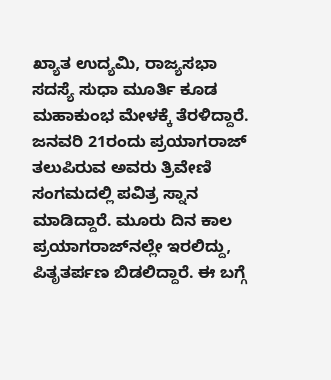ಖ್ಯಾತ ಉದ್ಯಮಿ, ರಾಜ್ಯಸಭಾ ಸದಸ್ಯೆ ಸುಧಾ ಮೂರ್ತಿ ಕೂಡ ಮಹಾಕುಂಭ ಮೇಳಕ್ಕೆ ತೆರಳಿದ್ದಾರೆ.
ಜನವರಿ 21ರಂದು ಪ್ರಯಾಗರಾಜ್ ತಲುಪಿರುವ ಅವರು ತ್ರಿವೇಣಿ ಸಂಗಮದಲ್ಲಿ ಪವಿತ್ರ ಸ್ನಾನ ಮಾಡಿದ್ದಾರೆ. ಮೂರು ದಿನ ಕಾಲ ಪ್ರಯಾಗರಾಜ್‌ನಲ್ಲೇ ಇರಲಿದ್ದು, ಪಿತೃತರ್ಪಣ ಬಿಡಲಿದ್ದಾರೆ. ಈ ಬಗ್ಗೆ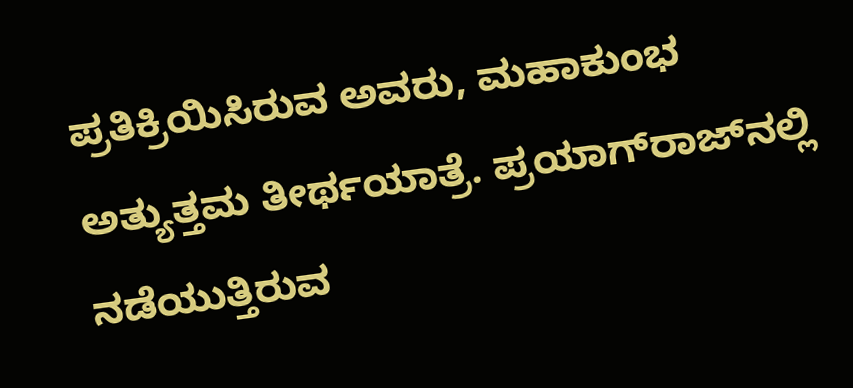ಪ್ರತಿಕ್ರಿಯಿಸಿರುವ ಅವರು, ಮಹಾಕುಂಭ ಅತ್ಯುತ್ತಮ ತೀರ್ಥಯಾತ್ರೆ. ಪ್ರಯಾಗ್‌ರಾಜ್‌ನಲ್ಲಿ ನಡೆಯುತ್ತಿರುವ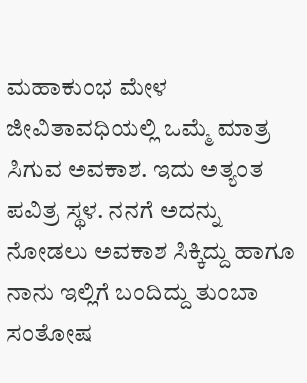ಮಹಾಕುಂಭ ಮೇಳ ಜೀವಿತಾವಧಿಯಲ್ಲಿ ಒಮ್ಮೆ ಮಾತ್ರ ಸಿಗುವ ಅವಕಾಶ. ಇದು ಅತ್ಯಂತ ಪವಿತ್ರ ಸ್ಥಳ. ನನಗೆ ಅದನ್ನು ನೋಡಲು ಅವಕಾಶ ಸಿಕ್ಕಿದ್ದು ಹಾಗೂ ನಾನು ಇಲ್ಲಿಗೆ ಬಂದಿದ್ದು ತುಂಬಾ ಸಂತೋಷ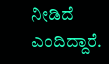ನೀಡಿದೆ ಎಂದಿದ್ದಾರೆ.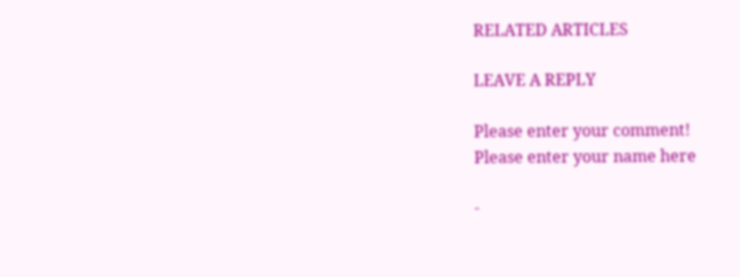RELATED ARTICLES

LEAVE A REPLY

Please enter your comment!
Please enter your name here

-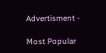Advertisment -

Most Popular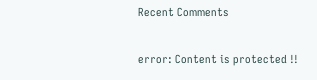Recent Comments

error: Content is protected !!